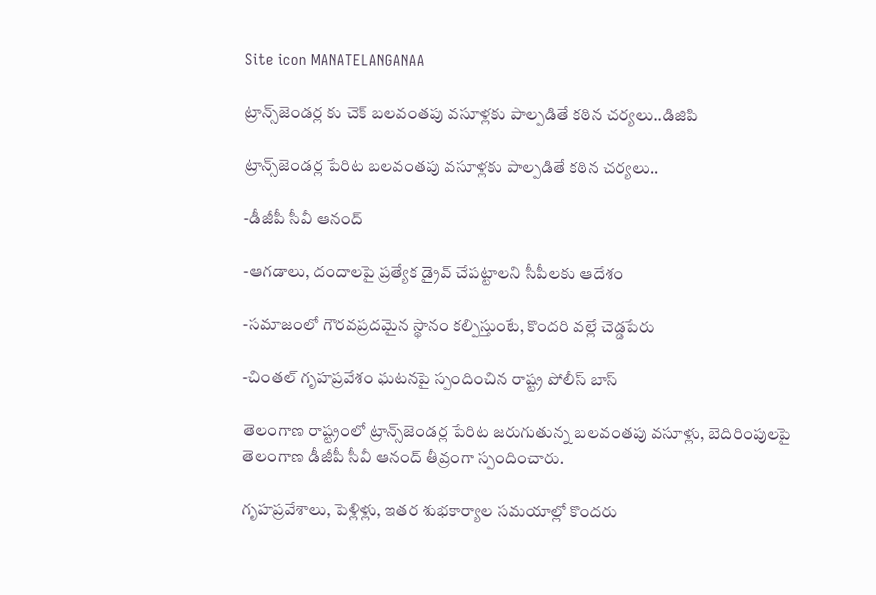Site icon MANATELANGANAA

ట్రాన్స్‌జెండర్ల కు చెక్ బలవంతపు వసూళ్లకు పాల్పడితే కఠిన చర్యలు..డిజిపి

ట్రాన్స్‌జెండర్ల పేరిట బలవంతపు వసూళ్లకు పాల్పడితే కఠిన చర్యలు..

-డీజీపీ సీవీ ఆనంద్

-ఆగడాలు, దందాలపై ప్రత్యేక డ్రైవ్ చేపట్టాలని సీపీలకు ఆదేశం

-సమాజంలో గౌరవప్రదమైన స్థానం కల్పిస్తుంటే, కొందరి వల్లే చెడ్డపేరు

-చింతల్ గృహప్రవేశం ఘటనపై స్పందించిన రాష్ట్ర పోలీస్ బాస్

తెలంగాణ రాష్ట్రంలో ట్రాన్స్‌జెండర్ల పేరిట జరుగుతున్న బలవంతపు వసూళ్లు, బెదిరింపులపై తెలంగాణ డీజీపీ సీవీ ఆనంద్ తీవ్రంగా స్పందించారు.

గృహప్రవేశాలు, పెళ్లిళ్లు, ఇతర శుభకార్యాల సమయాల్లో కొందరు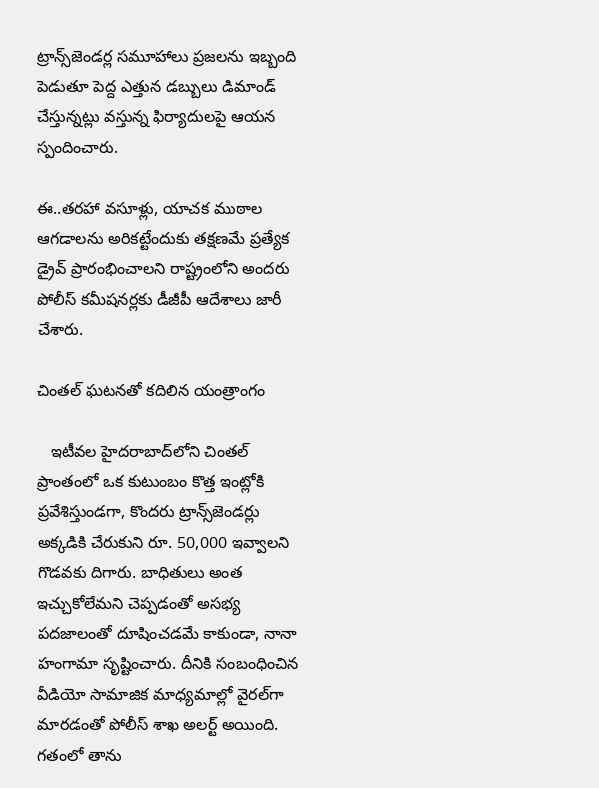ట్రాన్స్‌జెండర్ల సమూహాలు ప్రజలను ఇబ్బంది పెడుతూ పెద్ద ఎత్తున డబ్బులు డిమాండ్ చేస్తున్నట్లు వస్తున్న ఫిర్యాదులపై ఆయన స్పందించారు.

ఈ..తరహా వసూళ్లు, యాచక ముఠాల ఆగడాలను అరికట్టేందుకు తక్షణమే ప్రత్యేక డ్రైవ్ ప్రారంభించాలని రాష్ట్రంలోని అందరు పోలీస్ కమీషనర్లకు డీజీపీ ఆదేశాలు జారీ చేశారు.

చింతల్ ఘటనతో కదిలిన యంత్రాంగం

   ఇటీవల హైదరాబాద్‌లోని చింతల్ ప్రాంతంలో ఒక కుటుంబం కొత్త ఇంట్లోకి ప్రవేశిస్తుండగా, కొందరు ట్రాన్స్‌జెండర్లు అక్కడికి చేరుకుని రూ. 50,000 ఇవ్వాలని గొడవకు దిగారు. బాధితులు అంత ఇచ్చుకోలేమని చెప్పడంతో అసభ్య పదజాలంతో దూషించడమే కాకుండా, నానా హంగామా సృష్టించారు. దీనికి సంబంధించిన వీడియో సామాజిక మాధ్యమాల్లో వైరల్‌గా మారడంతో పోలీస్ శాఖ అలర్ట్ అయింది. గతంలో తాను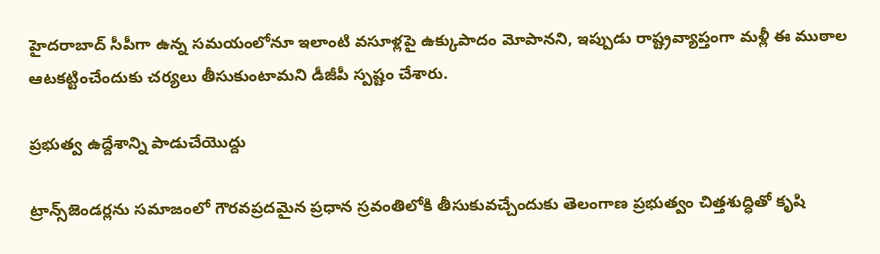హైదరాబాద్ సీపీగా ఉన్న సమయంలోనూ ఇలాంటి వసూళ్లపై ఉక్కుపాదం మోపానని, ఇప్పుడు రాష్ట్రవ్యాప్తంగా మళ్లీ ఈ ముఠాల ఆటకట్టించేందుకు చర్యలు తీసుకుంటామని డీజీపీ స్పష్టం చేశారు.

ప్రభుత్వ ఉద్దేశాన్ని పాడుచేయొద్దు

ట్రాన్స్‌జెండర్లను సమాజంలో గౌరవప్రదమైన ప్రధాన స్రవంతిలోకి తీసుకువచ్చేందుకు తెలంగాణ ప్రభుత్వం చిత్తశుద్ధితో కృషి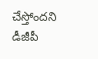చేస్తోందని డీజీపీ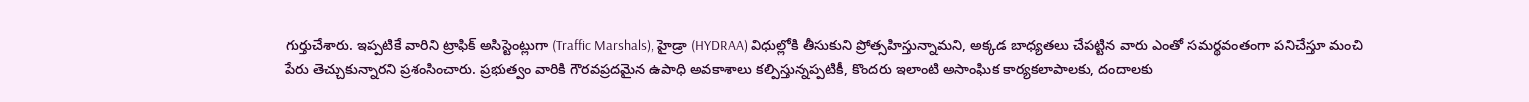గుర్తుచేశారు. ఇప్పటికే వారిని ట్రాఫిక్ అసిస్టెంట్లుగా (Traffic Marshals), హైడ్రా (HYDRAA) విధుల్లోకి తీసుకుని ప్రోత్సహిస్తున్నామని, అక్కడ బాధ్యతలు చేపట్టిన వారు ఎంతో సమర్థవంతంగా పనిచేస్తూ మంచి పేరు తెచ్చుకున్నారని ప్రశంసించారు. ప్రభుత్వం వారికి గౌరవప్రదమైన ఉపాధి అవకాశాలు కల్పిస్తున్నప్పటికీ, కొందరు ఇలాంటి అసాంఘిక కార్యకలాపాలకు, దందాలకు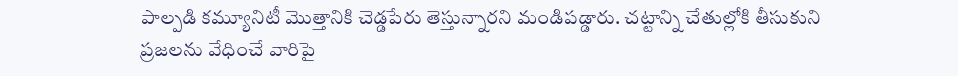పాల్పడి కమ్యూనిటీ మొత్తానికి చెడ్డపేరు తెస్తున్నారని మండిపడ్డారు. చట్టాన్ని చేతుల్లోకి తీసుకుని ప్రజలను వేధించే వారిపై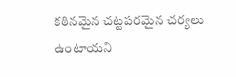కఠినమైన చట్టపరమైన చర్యలు ఉంటాయని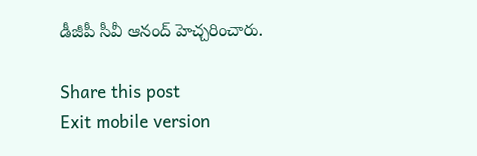డీజీపీ సీవీ ఆనంద్ హెచ్చరించారు.

Share this post
Exit mobile version